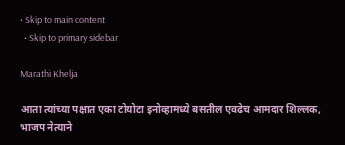• Skip to main content
  • Skip to primary sidebar

Marathi Khelja

आता त्यांच्या पक्षात एका टोयोटा इनोव्हामध्ये बसतील एवढेच आमदार शिल्लक, भाजप नेत्याने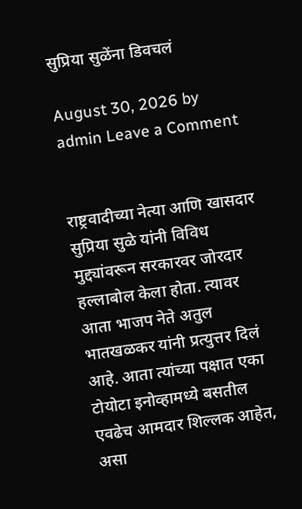सुप्रिया सुळेंना डिवचलं

August 30, 2026 by admin Leave a Comment


राष्ट्रवादीच्या नेत्या आणि खासदार सुप्रिया सुळे यांनी विविध मुद्द्यांवरून सरकारवर जोरदार हल्लाबोल केला होता. त्यावर आता भाजप नेते अतुल भातखळकर यांनी प्रत्युत्तर दिलं आहे. आता त्यांच्या पक्षात एका टोयोटा इनोव्हामध्ये बसतील एवढेच आमदार शिल्लक आहेत, असा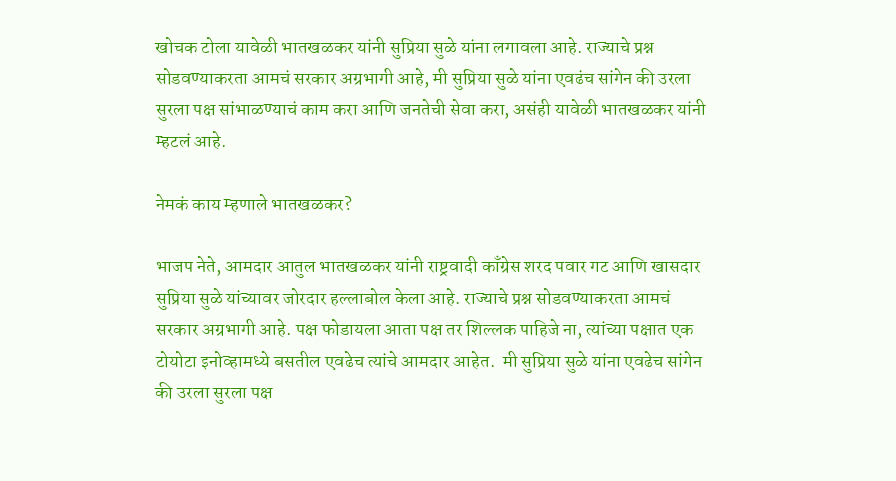खोचक टोला यावेळी भातखळकर यांनी सुप्रिया सुळे यांना लगावला आहे. राज्याचे प्रश्न सोडवण्याकरता आमचं सरकार अग्रभागी आहे, मी सुप्रिया सुळे यांना एवढंच सांगेन की उरला सुरला पक्ष सांभाळण्याचं काम करा आणि जनतेची सेवा करा, असंही यावेळी भातखळकर यांनी म्हटलं आहे.

नेमकं काय म्हणाले भातखळकर?

भाजप नेते, आमदार आतुल भातखळकर यांनी राष्ट्रवादी काँग्रेस शरद पवार गट आणि खासदार सुप्रिया सुळे यांच्यावर जोरदार हल्लाबोल केला आहे. राज्याचे प्रश्न सोडवण्याकरता आमचं सरकार अग्रभागी आहे. पक्ष फोडायला आता पक्ष तर शिल्लक पाहिजे ना, त्यांच्या पक्षात एक टोयोटा इनोव्हामध्ये बसतील एवढेच त्यांचे आमदार आहेत.  मी सुप्रिया सुळे यांना एवढेच सांगेन की उरला सुरला पक्ष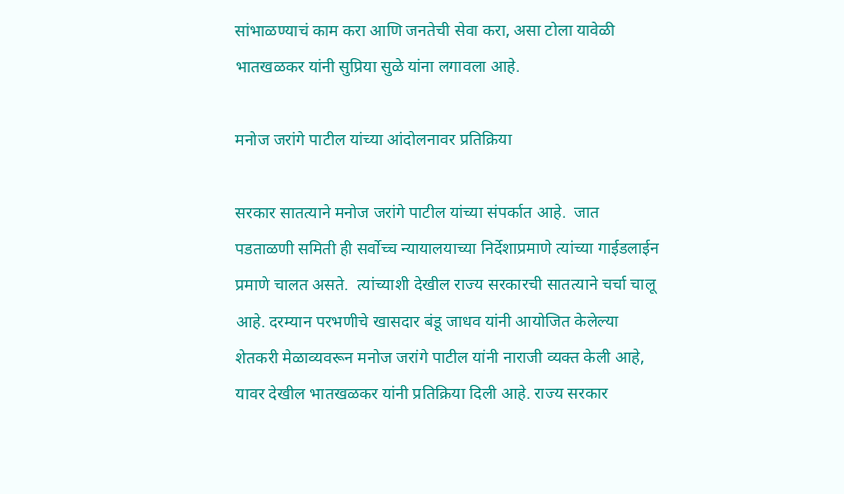सांभाळण्याचं काम करा आणि जनतेची सेवा करा, असा टोला यावेळी भातखळकर यांनी सुप्रिया सुळे यांना लगावला आहे.

मनोज जरांगे पाटील यांच्या आंदोलनावर प्रतिक्रिया

सरकार सातत्याने मनोज जरांगे पाटील यांच्या संपर्कात आहे.  जात पडताळणी समिती ही सर्वोच्च न्यायालयाच्या निर्देशाप्रमाणे त्यांच्या गाईडलाईन प्रमाणे चालत असते.  त्यांच्याशी देखील राज्य सरकारची सातत्याने चर्चा चालू आहे. दरम्यान परभणीचे खासदार बंडू जाधव यांनी आयोजित केलेल्या शेतकरी मेळाव्यवरून मनोज जरांगे पाटील यांनी नाराजी व्यक्त केली आहे, यावर देखील भातखळकर यांनी प्रतिक्रिया दिली आहे. राज्य सरकार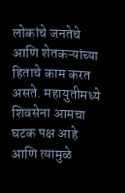लोकांचे जनतेचे आणि शेतकऱ्यांच्या हिताचे काम करत असते. महायुतीमध्ये शिवसेना आमचा घटक पक्ष आहे आणि त्यामुळे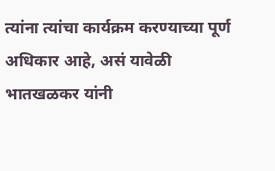त्यांना त्यांचा कार्यक्रम करण्याच्या पूर्ण अधिकार आहे, असं यावेळी भातखळकर यांनी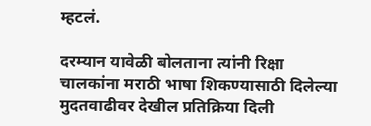म्हटलं.

दरम्यान यावेळी बोलताना त्यांनी रिक्षा चालकांना मराठी भाषा शिकण्यासाठी दिलेल्या मुदतवाढीवर देखील प्रतिक्रिया दिली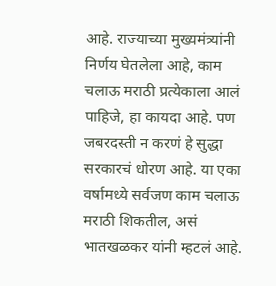आहे. राज्याच्या मुख्यमंत्र्यांनी निर्णय घेतलेला आहे, काम चलाऊ मराठी प्रत्येकाला आलं पाहिजे, हा कायदा आहे. पण जबरदस्ती न करणं हे सुद्धा सरकारचं धोरण आहे. या एका वर्षामध्ये सर्वजण काम चलाऊ मराठी शिकतील, असं भातखळकर यांनी म्हटलं आहे.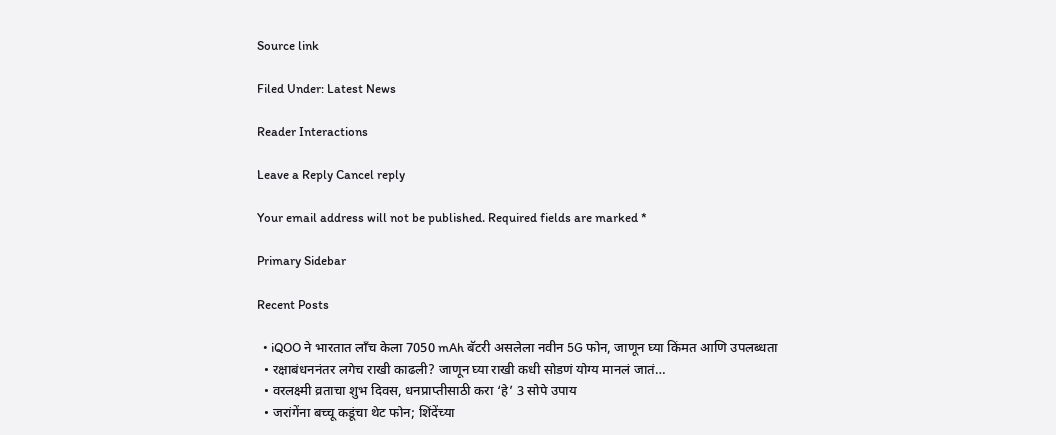Source link

Filed Under: Latest News

Reader Interactions

Leave a Reply Cancel reply

Your email address will not be published. Required fields are marked *

Primary Sidebar

Recent Posts

  • iQOO ने भारतात लाँच केला 7050 mAh बॅटरी असलेला नवीन 5G फोन, जाणून घ्या किंमत आणि उपलब्धता
  • रक्षाबंधननंतर लगेच राखी काढली? जाणून घ्या राखी कधी सोडणं योग्य मानलं जातं…
  • वरलक्ष्मी व्रताचा शुभ दिवस, धनप्राप्तीसाठी करा ‘हे’ 3 सोपे उपाय
  • जरांगेंना बच्चू कडूंचा थेट फोन; शिंदेंच्या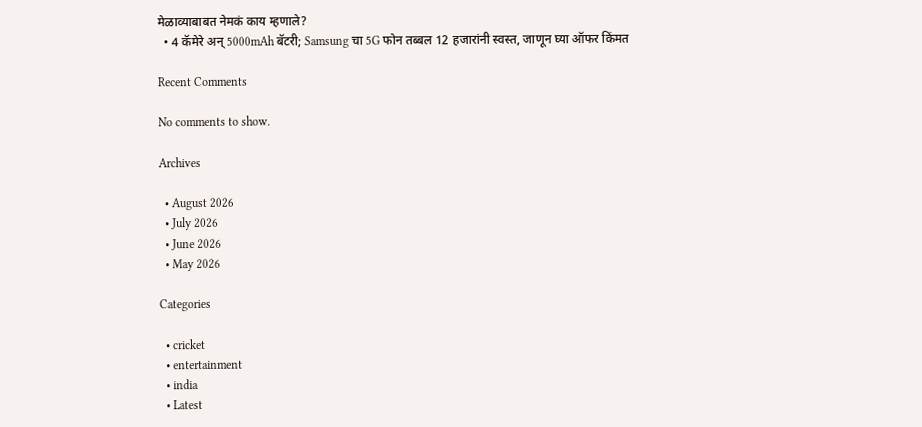मेळाव्याबाबत नेमकं काय म्हणाले?
  • 4 कॅमेरे अन् 5000mAh बॅटरी; Samsung चा 5G फोन तब्बल 12 हजारांनी स्वस्त, जाणून घ्या ऑफर किंमत

Recent Comments

No comments to show.

Archives

  • August 2026
  • July 2026
  • June 2026
  • May 2026

Categories

  • cricket
  • entertainment
  • india
  • Latest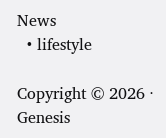News
  • lifestyle

Copyright © 2026 · Genesis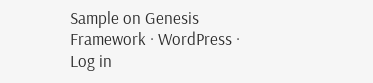Sample on Genesis Framework · WordPress · Log in